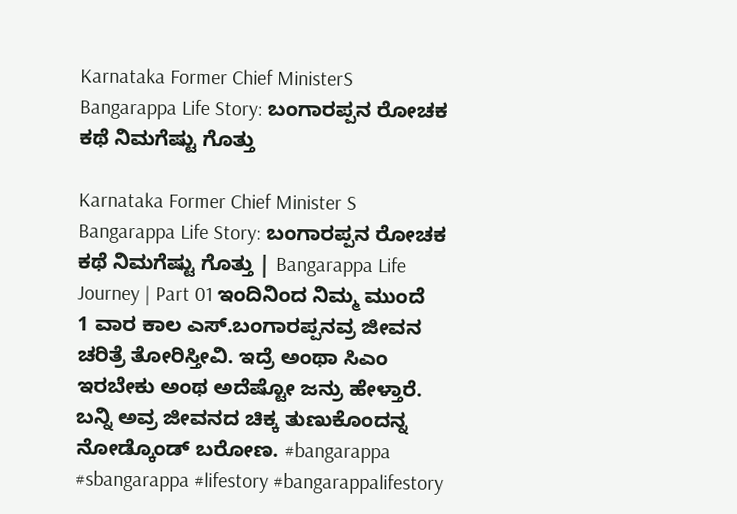Karnataka Former Chief MinisterS Bangarappa Life Story: ಬಂಗಾರಪ್ಪನ ರೋಚಕ ಕಥೆ ನಿಮಗೆಷ್ಟು ಗೊತ್ತು

Karnataka Former Chief Minister S Bangarappa Life Story: ಬಂಗಾರಪ್ಪನ ರೋಚಕ ಕಥೆ ನಿಮಗೆಷ್ಟು ಗೊತ್ತು | Bangarappa Life Journey | Part 01 ಇಂದಿನಿಂದ ನಿಮ್ಮ ಮುಂದೆ 1 ವಾರ ಕಾಲ ಎಸ್.ಬಂಗಾರಪ್ಪನವ್ರ ಜೀವನ ಚರಿತ್ರೆ ತೋರಿಸ್ತೀವಿ. ಇದ್ರೆ ಅಂಥಾ ಸಿಎಂ ಇರಬೇಕು ಅಂಥ ಅದೆಷ್ಟೋ ಜನ್ರು ಹೇಳ್ತಾರೆ. ಬನ್ನಿ ಅವ್ರ ಜೀವನದ ಚಿಕ್ಕ ತುಣುಕೊಂದನ್ನ ನೋಡ್ಕೊಂಡ್ ಬರೋಣ. #bangarappa #sbangarappa #lifestory #bangarappalifestory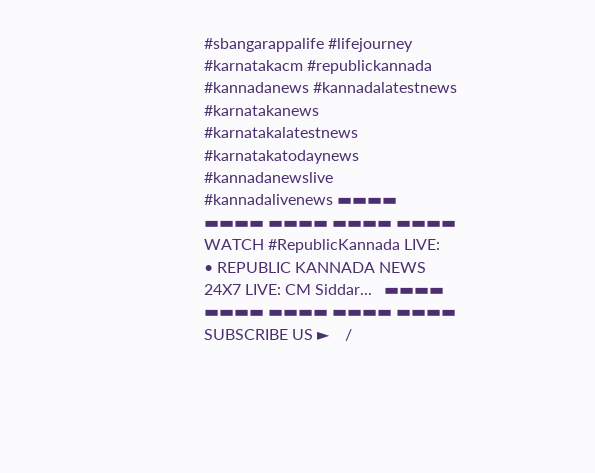#sbangarappalife #lifejourney #karnatakacm #republickannada #kannadanews #kannadalatestnews #karnatakanews #karnatakalatestnews #karnatakatodaynews #kannadanewslive #kannadalivenews ▬▬▬▬ ▬▬▬▬ ▬▬▬▬ ▬▬▬▬ ▬▬▬▬ WATCH #RepublicKannada LIVE:    • REPUBLIC KANNADA NEWS 24X7 LIVE: CM Siddar...   ▬▬▬▬ ▬▬▬▬ ▬▬▬▬ ▬▬▬▬ ▬▬▬▬ SUBSCRIBE US ►    /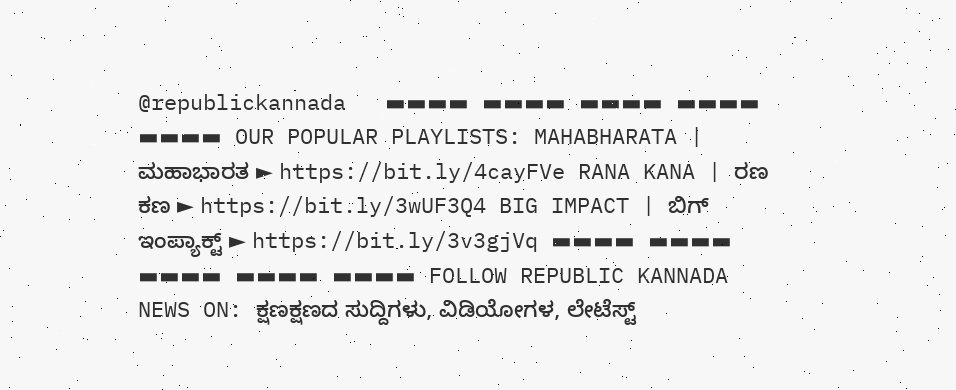@republickannada   ▬▬▬▬ ▬▬▬▬ ▬▬▬▬ ▬▬▬▬ ▬▬▬▬ OUR POPULAR PLAYLISTS: MAHABHARATA | ಮಹಾಭಾರತ ► https://bit.ly/4cayFVe RANA KANA | ರಣ ಕಣ ► https://bit.ly/3wUF3Q4 BIG IMPACT | ಬಿಗ್ ಇಂಪ್ಯಾಕ್ಟ್ ► https://bit.ly/3v3gjVq ▬▬▬▬ ▬▬▬▬ ▬▬▬▬ ▬▬▬▬ ▬▬▬▬ FOLLOW REPUBLIC KANNADA NEWS ON: ಕ್ಷಣಕ್ಷಣದ ಸುದ್ದಿಗಳು, ವಿಡಿಯೋಗಳ, ಲೇಟೆಸ್ಟ್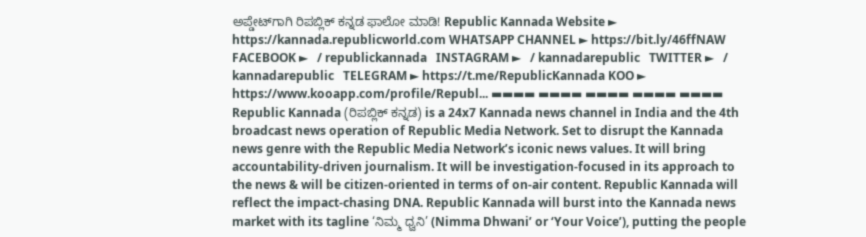ಅಪ್ಡೇಟ್‌ಗಾಗಿ ರಿಪಬ್ಲಿಕ್ ಕನ್ನಡ ಫಾಲೋ ಮಾಡಿ! Republic Kannada Website ► https://kannada.republicworld.com WHATSAPP CHANNEL ► https://bit.ly/46ffNAW FACEBOOK ►   / republickannada   INSTAGRAM ►   / kannadarepublic   TWITTER ►   / kannadarepublic   TELEGRAM ► https://t.me/RepublicKannada KOO ► https://www.kooapp.com/profile/Republ... ▬▬▬▬ ▬▬▬▬ ▬▬▬▬ ▬▬▬▬ ▬▬▬▬ Republic Kannada (ರಿಪಬ್ಲಿಕ್ ಕನ್ನಡ) is a 24x7 Kannada news channel in India and the 4th broadcast news operation of Republic Media Network. Set to disrupt the Kannada news genre with the Republic Media Network’s iconic news values. It will bring accountability-driven journalism. It will be investigation-focused in its approach to the news & will be citizen-oriented in terms of on-air content. Republic Kannada will reflect the impact-chasing DNA. Republic Kannada will burst into the Kannada news market with its tagline ‘ನಿಮ್ಮ ಧ್ವನಿ’ (Nimma Dhwani’ or ‘Your Voice’), putting the people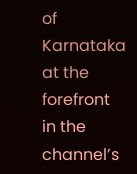of Karnataka at the forefront in the channel’s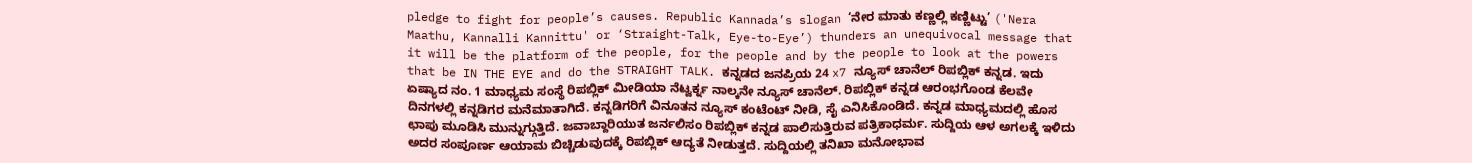pledge to fight for people’s causes. Republic Kannada’s slogan ‘ನೇರ ಮಾತು ಕಣ್ಣಲ್ಲಿ ಕಣ್ಣಿಟ್ಟು’ ('Nera Maathu, Kannalli Kannittu' or ‘Straight-Talk, Eye-to-Eye’) thunders an unequivocal message that it will be the platform of the people, for the people and by the people to look at the powers that be IN THE EYE and do the STRAIGHT TALK. ಕನ್ನಡದ ಜನಪ್ರಿಯ 24 x7 ನ್ಯೂಸ್ ಚಾನೆಲ್ ರಿಪಬ್ಲಿಕ್ ಕನ್ನಡ. ಇದು ಏಷ್ಯಾದ ನಂ. 1 ಮಾಧ್ಯಮ ಸಂಸ್ಥೆ ರಿಪಬ್ಲಿಕ್ ಮೀಡಿಯಾ ನೆಟ್ವರ್ಕ್ನ ನಾಲ್ಕನೇ ನ್ಯೂಸ್ ಚಾನೆಲ್. ರಿಪಬ್ಲಿಕ್ ಕನ್ನಡ ಆರಂಭಗೊಂಡ ಕೆಲವೇ ದಿನಗಳಲ್ಲಿ ಕನ್ನಡಿಗರ ಮನೆಮಾತಾಗಿದೆ. ಕನ್ನಡಿಗರಿಗೆ ವಿನೂತನ ನ್ಯೂಸ್ ಕಂಟೆಂಟ್ ನೀಡಿ, ಸೈ ಎನಿಸಿಕೊಂಡಿದೆ. ಕನ್ನಡ ಮಾಧ್ಯಮದಲ್ಲಿ ಹೊಸ ಛಾಪು ಮೂಡಿಸಿ ಮುನ್ನುಗ್ಗುತ್ತಿದೆ. ಜವಾಬ್ದಾರಿಯುತ ಜರ್ನಲಿಸಂ ರಿಪಬ್ಲಿಕ್ ಕನ್ನಡ ಪಾಲಿಸುತ್ತಿರುವ ಪತ್ರಿಕಾಧರ್ಮ. ಸುದ್ದಿಯ ಆಳ ಅಗಲಕ್ಕೆ ಇಳಿದು ಅದರ ಸಂಪೂರ್ಣ ಆಯಾಮ ಬಿಚ್ಚಿಡುವುದಕ್ಕೆ ರಿಪಬ್ಲಿಕ್ ಆದ್ಯತೆ ನೀಡುತ್ತದೆ. ಸುದ್ದಿಯಲ್ಲಿ ತನಿಖಾ ಮನೋಭಾವ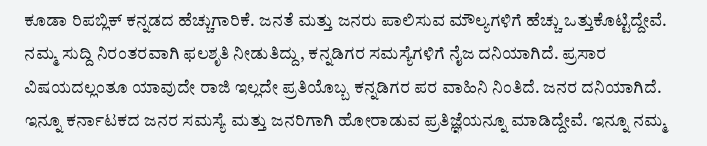ಕೂಡಾ ರಿಪಬ್ಲಿಕ್ ಕನ್ನಡದ ಹೆಚ್ಚುಗಾರಿಕೆ. ಜನತೆ ಮತ್ತು ಜನರು ಪಾಲಿಸುವ ಮೌಲ್ಯಗಳಿಗೆ ಹೆಚ್ಚು ಒತ್ತುಕೊಟ್ಟಿದ್ದೇವೆ. ನಮ್ಮ ಸುದ್ದಿ ನಿರಂತರವಾಗಿ ಫಲಶೃತಿ ನೀಡುತಿದ್ದು, ಕನ್ನಡಿಗರ ಸಮಸ್ಯೆಗಳಿಗೆ ನೈಜ ದನಿಯಾಗಿದೆ. ಪ್ರಸಾರ ವಿಷಯದಲ್ಲಂತೂ ಯಾವುದೇ ರಾಜಿ ಇಲ್ಲದೇ ಪ್ರತಿಯೊಬ್ಬ ಕನ್ನಡಿಗರ ಪರ ವಾಹಿನಿ ನಿಂತಿದೆ. ಜನರ ದನಿಯಾಗಿದೆ. ಇನ್ನೂ ಕರ್ನಾಟಕದ ಜನರ ಸಮಸ್ಯೆ ಮತ್ತು ಜನರಿಗಾಗಿ ಹೋರಾಡುವ ಪ್ರತಿಜ್ಞೆಯನ್ನೂ ಮಾಡಿದ್ದೇವೆ. ಇನ್ನೂ ನಮ್ಮ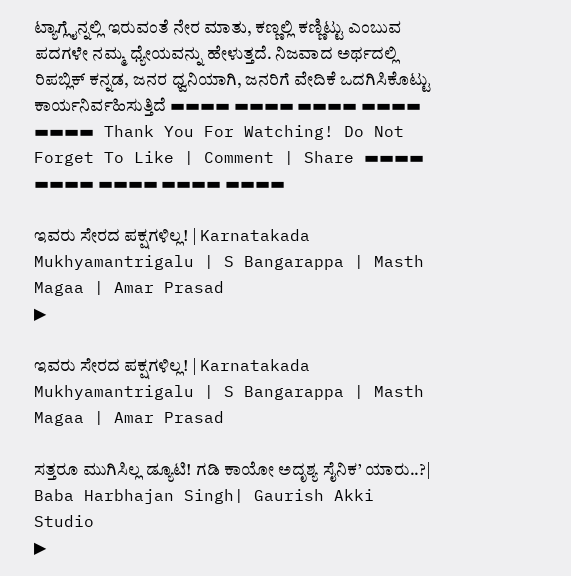ಟ್ಯಾಗ್ಲೈನ್ನಲ್ಲಿ ಇರುವಂತೆ ನೇರ ಮಾತು, ಕಣ್ಣಲ್ಲಿ ಕಣ್ಣಿಟ್ಟು ಎಂಬುವ ಪದಗಳೇ ನಮ್ಮ ಧ್ಯೇಯವನ್ನು ಹೇಳುತ್ತದೆ. ನಿಜವಾದ ಅರ್ಥದಲ್ಲಿ ರಿಪಬ್ಲಿಕ್ ಕನ್ನಡ, ಜನರ ಧ್ವನಿಯಾಗಿ, ಜನರಿಗೆ ವೇದಿಕೆ ಒದಗಿಸಿಕೊಟ್ಟು ಕಾರ್ಯನಿರ್ವಹಿಸುತ್ತಿದೆ ▬▬▬▬ ▬▬▬▬ ▬▬▬▬ ▬▬▬▬ ▬▬▬▬ Thank You For Watching! Do Not Forget To Like | Comment | Share ▬▬▬▬ ▬▬▬▬ ▬▬▬▬ ▬▬▬▬ ▬▬▬▬

ಇವರು ಸೇರದ ಪಕ್ಷಗಳಿಲ್ಲ! | Karnatakada Mukhyamantrigalu | S Bangarappa | Masth Magaa | Amar Prasad
▶

ಇವರು ಸೇರದ ಪಕ್ಷಗಳಿಲ್ಲ! | Karnatakada Mukhyamantrigalu | S Bangarappa | Masth Magaa | Amar Prasad

ಸತ್ತರೂ ಮುಗಿಸಿಲ್ಲ ಡ್ಯೂಟಿ! ಗಡಿ ಕಾಯೋ ಅದೃಶ್ಯ ಸೈನಿಕ’ ಯಾರು..?| Baba Harbhajan Singh| Gaurish Akki Studio
▶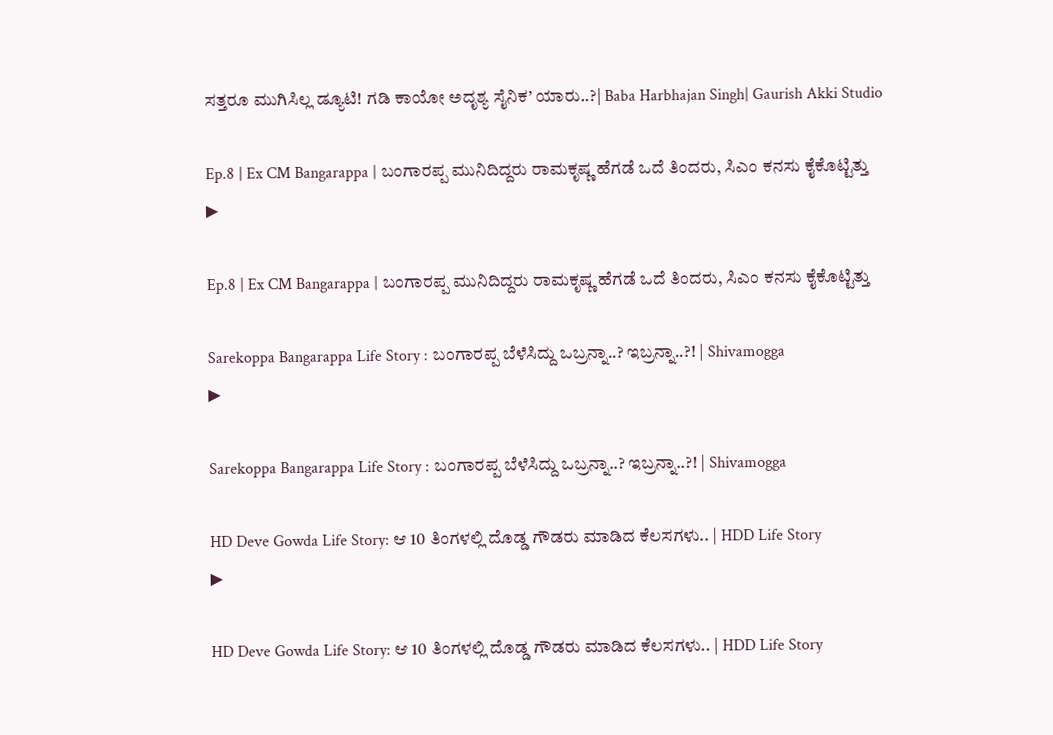ಸತ್ತರೂ ಮುಗಿಸಿಲ್ಲ ಡ್ಯೂಟಿ! ಗಡಿ ಕಾಯೋ ಅದೃಶ್ಯ ಸೈನಿಕ’ ಯಾರು..?| Baba Harbhajan Singh| Gaurish Akki Studio

Ep.8 | Ex CM Bangarappa | ಬಂಗಾರಪ್ಪ ಮುನಿದಿದ್ದರು ರಾಮಕೃಷ್ಣ ಹೆಗಡೆ ಒದೆ ತಿಂದರು, ಸಿಎಂ ಕನಸು ಕೈಕೊಟ್ಟಿತ್ತು
▶

Ep.8 | Ex CM Bangarappa | ಬಂಗಾರಪ್ಪ ಮುನಿದಿದ್ದರು ರಾಮಕೃಷ್ಣ ಹೆಗಡೆ ಒದೆ ತಿಂದರು, ಸಿಎಂ ಕನಸು ಕೈಕೊಟ್ಟಿತ್ತು

Sarekoppa Bangarappa Life Story : ಬಂಗಾರಪ್ಪ ಬೆಳೆಸಿದ್ದು ಒಬ್ರನ್ನಾ..? ಇಬ್ರನ್ನಾ..?! | Shivamogga
▶

Sarekoppa Bangarappa Life Story : ಬಂಗಾರಪ್ಪ ಬೆಳೆಸಿದ್ದು ಒಬ್ರನ್ನಾ..? ಇಬ್ರನ್ನಾ..?! | Shivamogga

HD Deve Gowda Life Story: ಆ 10 ತಿಂಗಳಲ್ಲಿ ದೊಡ್ಡ ಗೌಡರು ಮಾಡಿದ ಕೆಲಸಗಳು.. | HDD Life Story
▶

HD Deve Gowda Life Story: ಆ 10 ತಿಂಗಳಲ್ಲಿ ದೊಡ್ಡ ಗೌಡರು ಮಾಡಿದ ಕೆಲಸಗಳು.. | HDD Life Story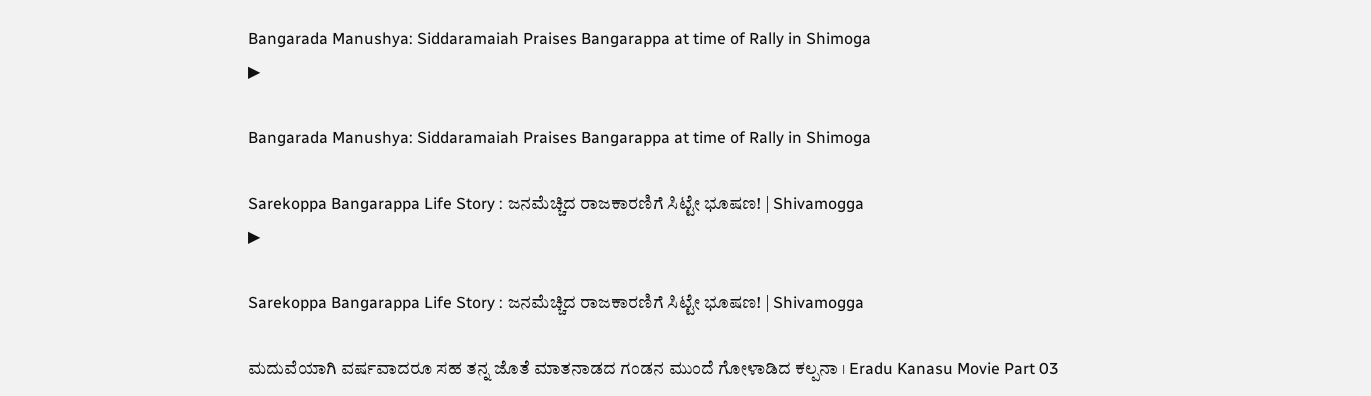Bangarada Manushya: Siddaramaiah Praises Bangarappa at time of Rally in Shimoga
▶

Bangarada Manushya: Siddaramaiah Praises Bangarappa at time of Rally in Shimoga

Sarekoppa Bangarappa Life Story : ಜನಮೆಚ್ಚಿದ ರಾಜಕಾರಣಿಗೆ ಸಿಟ್ಟೇ ಭೂಷಣ! | Shivamogga
▶

Sarekoppa Bangarappa Life Story : ಜನಮೆಚ್ಚಿದ ರಾಜಕಾರಣಿಗೆ ಸಿಟ್ಟೇ ಭೂಷಣ! | Shivamogga

ಮದುವೆಯಾಗಿ ವರ್ಷವಾದರೂ ಸಹ ತನ್ನ ಜೊತೆ ಮಾತನಾಡದ ಗಂಡನ ಮುಂದೆ ಗೋಳಾಡಿದ ಕಲ್ಪನಾ । Eradu Kanasu Movie Part 03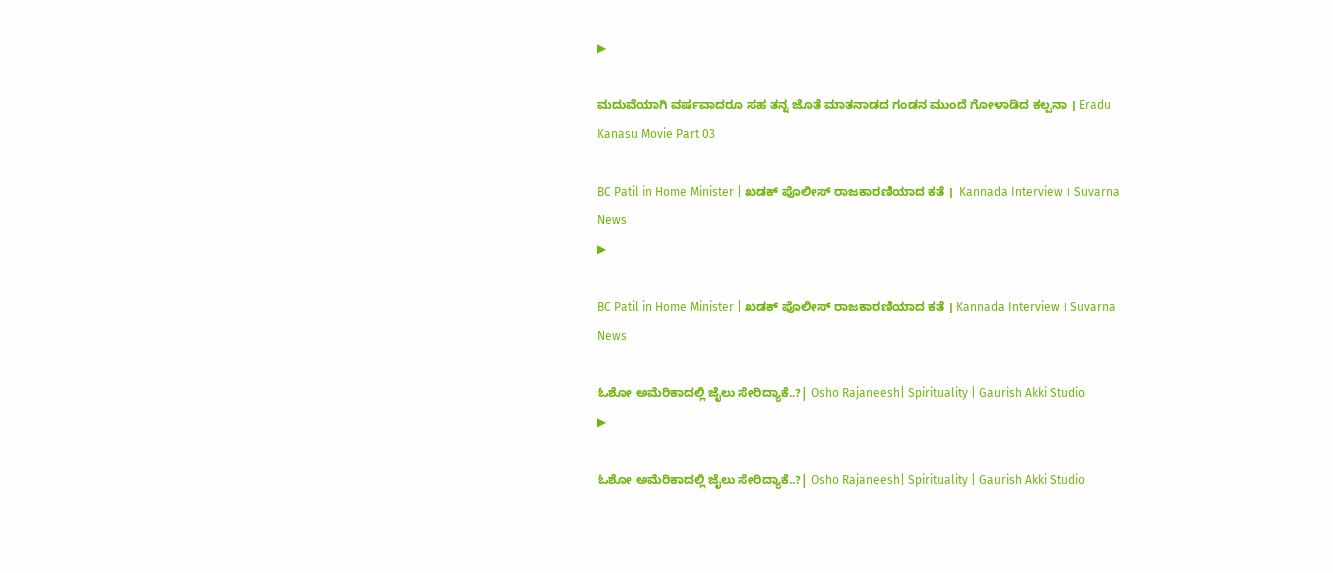▶

ಮದುವೆಯಾಗಿ ವರ್ಷವಾದರೂ ಸಹ ತನ್ನ ಜೊತೆ ಮಾತನಾಡದ ಗಂಡನ ಮುಂದೆ ಗೋಳಾಡಿದ ಕಲ್ಪನಾ । Eradu Kanasu Movie Part 03

BC Patil in Home Minister | ಖಡಕ್ ಪೊಲೀಸ್ ರಾಜಕಾರಣಿಯಾದ ಕತೆ ।  Kannada Interview । Suvarna News
▶

BC Patil in Home Minister | ಖಡಕ್ ಪೊಲೀಸ್ ರಾಜಕಾರಣಿಯಾದ ಕತೆ । Kannada Interview । Suvarna News

ಓಶೋ ಅಮೆರಿಕಾದಲ್ಲಿ ಜೈಲು ಸೇರಿದ್ಯಾಕೆ..?| Osho Rajaneesh| Spirituality | Gaurish Akki Studio
▶

ಓಶೋ ಅಮೆರಿಕಾದಲ್ಲಿ ಜೈಲು ಸೇರಿದ್ಯಾಕೆ..?| Osho Rajaneesh| Spirituality | Gaurish Akki Studio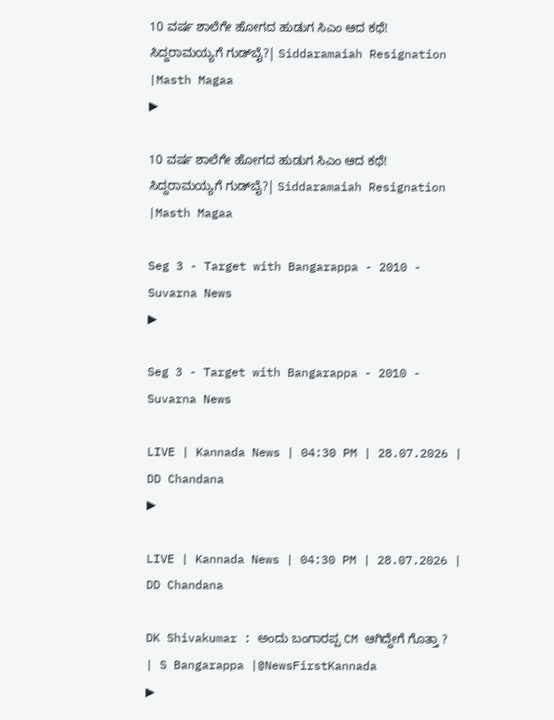10 ವರ್ಷ ಶಾಲೆಗೇ ಹೋಗದ ಹುಡುಗ ಸಿಎಂ ಆದ ಕಥೆ! ಸಿದ್ದರಾಮಯ್ಯಗೆ ಗುಡ್‌ಬೈ?| Siddaramaiah Resignation |Masth Magaa
▶

10 ವರ್ಷ ಶಾಲೆಗೇ ಹೋಗದ ಹುಡುಗ ಸಿಎಂ ಆದ ಕಥೆ! ಸಿದ್ದರಾಮಯ್ಯಗೆ ಗುಡ್‌ಬೈ?| Siddaramaiah Resignation |Masth Magaa

Seg 3 - Target with Bangarappa - 2010 - Suvarna News
▶

Seg 3 - Target with Bangarappa - 2010 - Suvarna News

LIVE | Kannada News | 04:30 PM | 28.07.2026 | DD Chandana
▶

LIVE | Kannada News | 04:30 PM | 28.07.2026 | DD Chandana

DK Shivakumar : ಅಂದು ಬಂಗಾರಪ್ಪ CM ಆಗಿದ್ದೇಗೆ ಗೊತ್ತಾ ? | S Bangarappa |@NewsFirstKannada
▶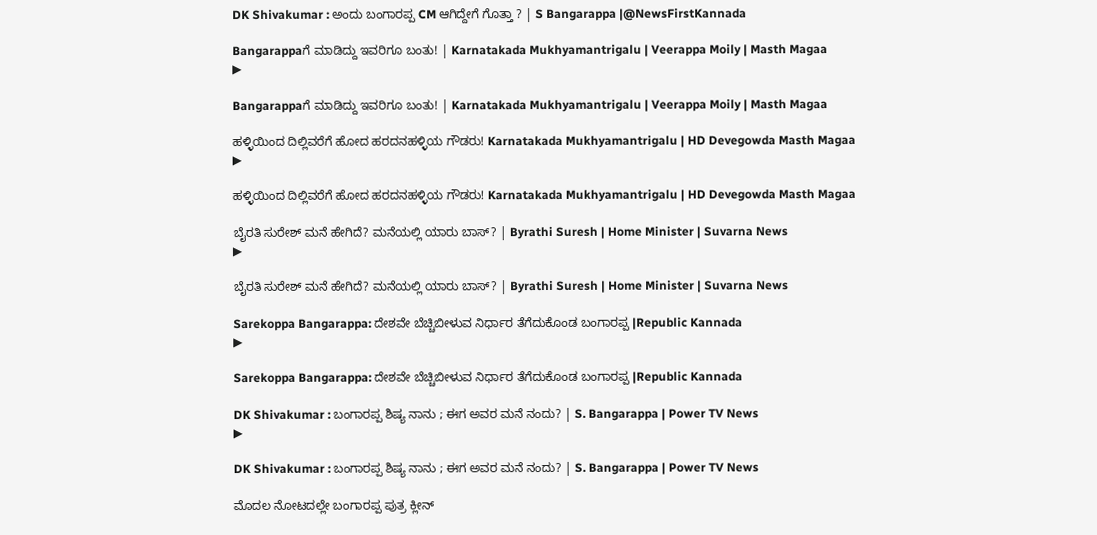DK Shivakumar : ಅಂದು ಬಂಗಾರಪ್ಪ CM ಆಗಿದ್ದೇಗೆ ಗೊತ್ತಾ ? | S Bangarappa |@NewsFirstKannada

Bangarappaಗೆ ಮಾಡಿದ್ದು ಇವರಿಗೂ ಬಂತು! | Karnatakada Mukhyamantrigalu | Veerappa Moily | Masth Magaa
▶

Bangarappaಗೆ ಮಾಡಿದ್ದು ಇವರಿಗೂ ಬಂತು! | Karnatakada Mukhyamantrigalu | Veerappa Moily | Masth Magaa

ಹಳ್ಳಿಯಿಂದ ದಿಲ್ಲಿವರೆಗೆ ಹೋದ ಹರದನಹಳ್ಳಿಯ ಗೌಡರು! Karnatakada Mukhyamantrigalu | HD Devegowda Masth Magaa
▶

ಹಳ್ಳಿಯಿಂದ ದಿಲ್ಲಿವರೆಗೆ ಹೋದ ಹರದನಹಳ್ಳಿಯ ಗೌಡರು! Karnatakada Mukhyamantrigalu | HD Devegowda Masth Magaa

ಬೈರತಿ ಸುರೇಶ್ ಮನೆ ಹೇಗಿದೆ? ಮನೆಯಲ್ಲಿ ಯಾರು ಬಾಸ್? | Byrathi Suresh | Home Minister | Suvarna News
▶

ಬೈರತಿ ಸುರೇಶ್ ಮನೆ ಹೇಗಿದೆ? ಮನೆಯಲ್ಲಿ ಯಾರು ಬಾಸ್? | Byrathi Suresh | Home Minister | Suvarna News

Sarekoppa Bangarappa: ದೇಶವೇ ಬೆಚ್ಚಿಬೀಳುವ ನಿರ್ಧಾರ ತೆಗೆದುಕೊಂಡ ಬಂಗಾರಪ್ಪ |Republic Kannada
▶

Sarekoppa Bangarappa: ದೇಶವೇ ಬೆಚ್ಚಿಬೀಳುವ ನಿರ್ಧಾರ ತೆಗೆದುಕೊಂಡ ಬಂಗಾರಪ್ಪ |Republic Kannada

DK Shivakumar : ಬಂಗಾರಪ್ಪ ಶಿಷ್ಯ ನಾನು ; ಈಗ ಅವರ ಮನೆ ನಂದು? | S. Bangarappa | Power TV News
▶

DK Shivakumar : ಬಂಗಾರಪ್ಪ ಶಿಷ್ಯ ನಾನು ; ಈಗ ಅವರ ಮನೆ ನಂದು? | S. Bangarappa | Power TV News

ಮೊದಲ ನೋಟದಲ್ಲೇ ಬಂಗಾರಪ್ಪ ಪುತ್ರ ಕ್ಲೀನ್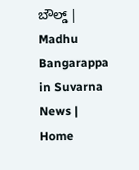ಬೌಲ್ಡ್ | Madhu Bangarappa in Suvarna News | Home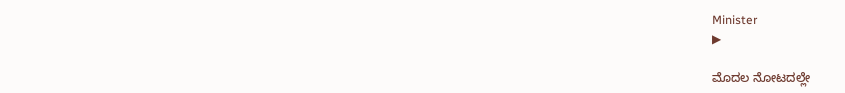Minister
▶

ಮೊದಲ ನೋಟದಲ್ಲೇ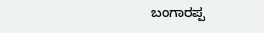ಬಂಗಾರಪ್ಪ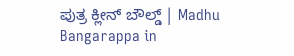ಪುತ್ರ ಕ್ಲೀನ್ ಬೌಲ್ಡ್ | Madhu Bangarappa in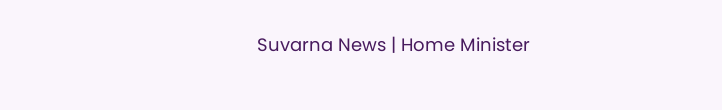Suvarna News | Home Minister